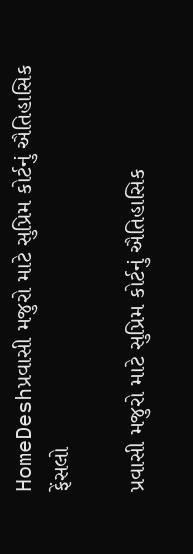HomeDeshપ્રવાસી મજુરો માટે સુપ્રિમ કોર્ટનું ઐતિહાસિક ફેંસલો

પ્રવાસી મજુરો માટે સુપ્રિમ કોર્ટનું ઐતિહાસિક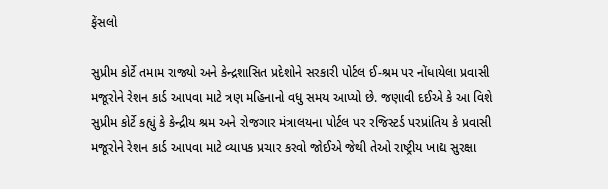ફેંસલો

સુપ્રીમ કોર્ટે તમામ રાજ્યો અને કેન્દ્રશાસિત પ્રદેશોને સરકારી પોર્ટલ ઈ-શ્રમ પર નોંધાયેલા પ્રવાસી મજૂરોને રેશન કાર્ડ આપવા માટે ત્રણ મહિનાનો વધુ સમય આપ્યો છે. જણાવી દઈએ કે આ વિશે સુપ્રીમ કોર્ટે કહ્યું કે કેન્દ્રીય શ્રમ અને રોજગાર મંત્રાલયના પોર્ટલ પર રજિસ્ટર્ડ પરપ્રાંતિય કે પ્રવાસી મજૂરોને રેશન કાર્ડ આપવા માટે વ્યાપક પ્રચાર કરવો જોઈએ જેથી તેઓ રાષ્ટ્રીય ખાદ્ય સુરક્ષા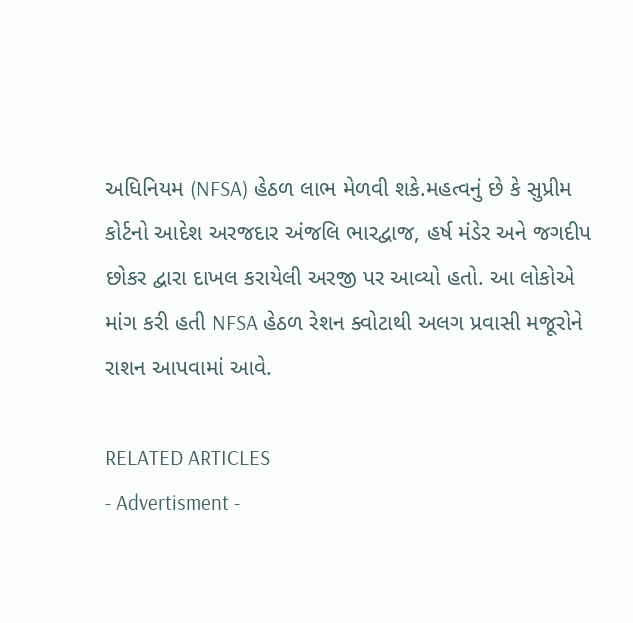અધિનિયમ (NFSA) હેઠળ લાભ મેળવી શકે.મહત્વનું છે કે સુપ્રીમ કોર્ટનો આદેશ અરજદાર અંજલિ ભારદ્વાજ, હર્ષ મંડેર અને જગદીપ છોકર દ્વારા દાખલ કરાયેલી અરજી પર આવ્યો હતો. આ લોકોએ માંગ કરી હતી NFSA હેઠળ રેશન ક્વોટાથી અલગ પ્રવાસી મજૂરોને રાશન આપવામાં આવે.

RELATED ARTICLES
- Advertisment -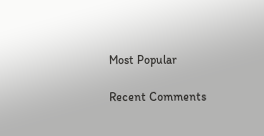Most Popular

Recent Comments